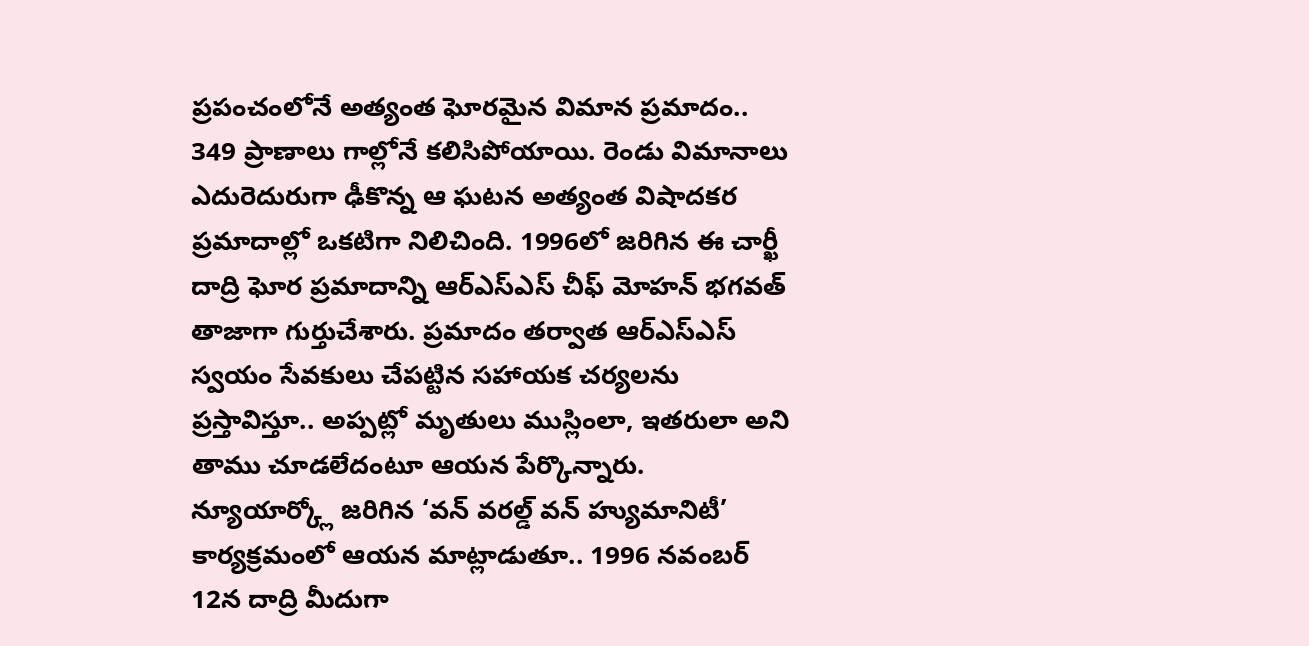ప్రపంచంలోనే అత్యంత ఘోరమైన విమాన ప్రమాదం.. 349 ప్రాణాలు గాల్లోనే కలిసిపోయాయి. రెండు విమానాలు ఎదురెదురుగా ఢీకొన్న ఆ ఘటన అత్యంత విషాదకర ప్రమాదాల్లో ఒకటిగా నిలిచింది. 1996లో జరిగిన ఈ చార్ఖీ దాద్రి ఘోర ప్రమాదాన్ని ఆర్ఎస్ఎస్ చీఫ్ మోహన్ భగవత్ తాజాగా గుర్తుచేశారు. ప్రమాదం తర్వాత ఆర్ఎస్ఎస్ స్వయం సేవకులు చేపట్టిన సహాయక చర్యలను ప్రస్తావిస్తూ.. అప్పట్లో మృతులు ముస్లింలా, ఇతరులా అని తాము చూడలేదంటూ ఆయన పేర్కొన్నారు.
న్యూయార్క్లో జరిగిన ‘వన్ వరల్డ్ వన్ హ్యుమానిటీ’ కార్యక్రమంలో ఆయన మాట్లాడుతూ.. 1996 నవంబర్ 12న దాద్రి మీదుగా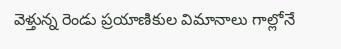వెళ్తున్న రెండు ప్రయాణికుల విమానాలు గాల్లోనే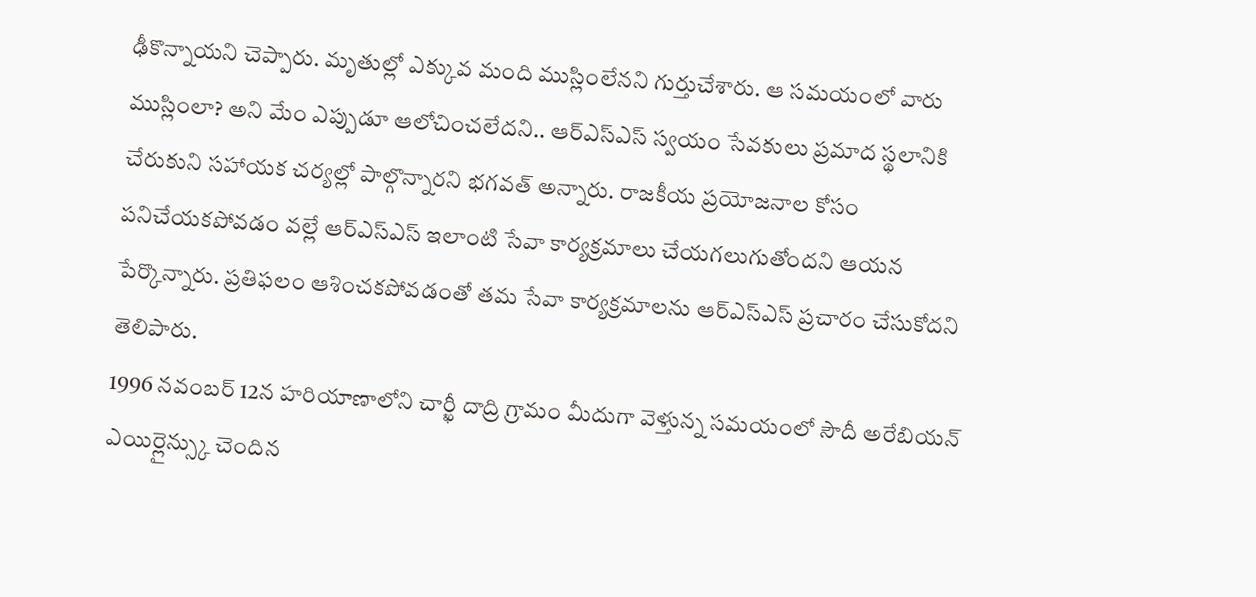ఢీకొన్నాయని చెప్పారు. మృతుల్లో ఎక్కువ మంది ముస్లింలేనని గుర్తుచేశారు. ఆ సమయంలో వారు ముస్లింలా? అని మేం ఎప్పుడూ ఆలోచించలేదని.. ఆర్ఎస్ఎస్ స్వయం సేవకులు ప్రమాద స్థలానికి చేరుకుని సహాయక చర్యల్లో పాల్గొన్నారని భగవత్ అన్నారు. రాజకీయ ప్రయోజనాల కోసం పనిచేయకపోవడం వల్లే ఆర్ఎస్ఎస్ ఇలాంటి సేవా కార్యక్రమాలు చేయగలుగుతోందని ఆయన పేర్కొన్నారు. ప్రతిఫలం ఆశించకపోవడంతో తమ సేవా కార్యక్రమాలను ఆర్ఎస్ఎస్ ప్రచారం చేసుకోదని తెలిపారు.
1996 నవంబర్ 12న హరియాణాలోని చార్ఖీ దాద్రి గ్రామం మీదుగా వెళ్తున్న సమయంలో సౌదీ అరేబియన్ ఎయిర్లైన్స్కు చెందిన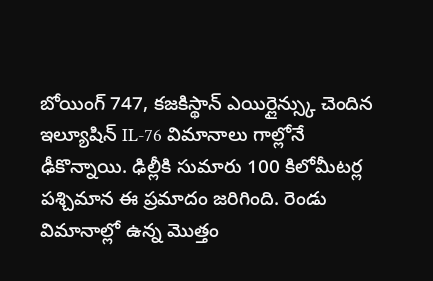బోయింగ్ 747, కజకిస్థాన్ ఎయిర్లైన్స్కు చెందిన ఇల్యూషిన్ IL-76 విమానాలు గాల్లోనే ఢీకొన్నాయి. ఢిల్లీకి సుమారు 100 కిలోమీటర్ల పశ్చిమాన ఈ ప్రమాదం జరిగింది. రెండు విమానాల్లో ఉన్న మొత్తం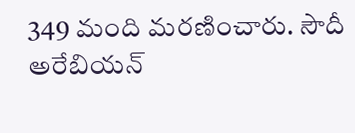349 మంది మరణించారు. సౌదీ అరేబియన్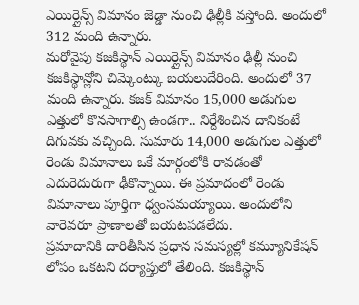ఎయిర్లైన్స్ విమానం జెడ్డా నుంచి ఢిల్లీకి వస్తోంది. అందులో 312 మంది ఉన్నారు.
మరోవైపు కజకిస్థాన్ ఎయిర్లైన్స్ విమానం ఢిల్లీ నుంచి కజకిస్థాన్లోని చిమ్కెంట్కు బయలుదేరింది. అందులో 37 మంది ఉన్నారు. కజక్ విమానం 15,000 అడుగుల ఎత్తులో కొనసాగాల్సి ఉండగా.. నిర్దేశించిన దానికంటే దిగువకు వచ్చింది. సుమారు 14,000 అడుగుల ఎత్తులో రెండు విమానాలు ఒకే మార్గంలోకి రావడంతో ఎదురెదురుగా ఢీకొన్నాయి. ఈ ప్రమాదంలో రెండు విమానాలు పూర్తిగా ధ్వంసమయ్యాయి. అందులోని వారెవరూ ప్రాణాలతో బయటపడలేదు.
ప్రమాదానికి దారితీసిన ప్రధాన సమస్యల్లో కమ్యూనికేషన్ లోపం ఒకటని దర్యాప్తులో తేలింది. కజకిస్థాన్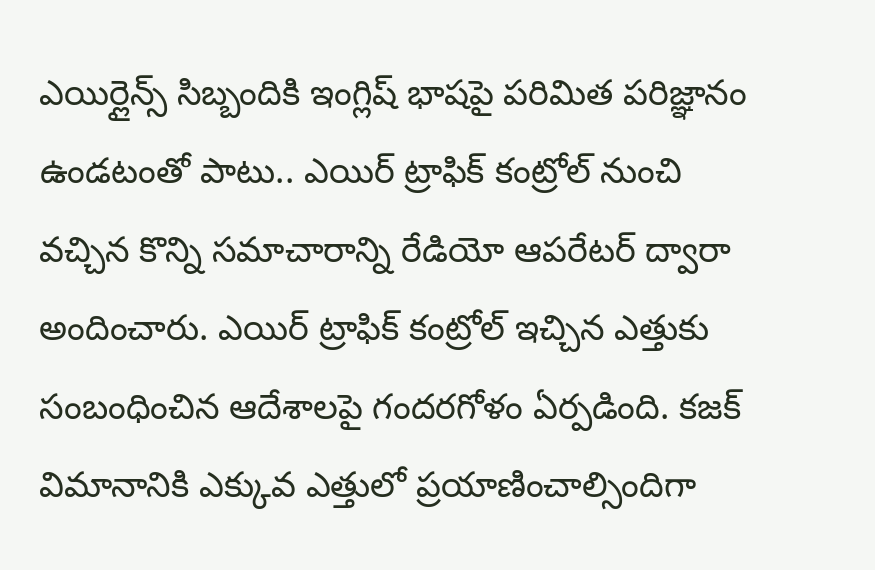ఎయిర్లైన్స్ సిబ్బందికి ఇంగ్లిష్ భాషపై పరిమిత పరిజ్ఞానం ఉండటంతో పాటు.. ఎయిర్ ట్రాఫిక్ కంట్రోల్ నుంచి వచ్చిన కొన్ని సమాచారాన్ని రేడియో ఆపరేటర్ ద్వారా అందించారు. ఎయిర్ ట్రాఫిక్ కంట్రోల్ ఇచ్చిన ఎత్తుకు సంబంధించిన ఆదేశాలపై గందరగోళం ఏర్పడింది. కజక్ విమానానికి ఎక్కువ ఎత్తులో ప్రయాణించాల్సిందిగా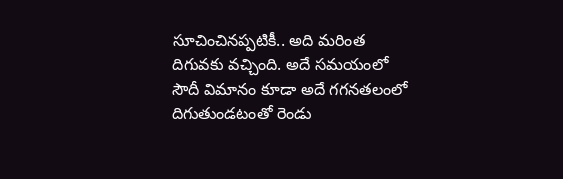సూచించినప్పటికీ.. అది మరింత దిగువకు వచ్చింది. అదే సమయంలో సౌదీ విమానం కూడా అదే గగనతలంలో దిగుతుండటంతో రెండు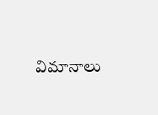విమానాలు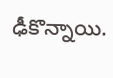ఢీకొన్నాయి.